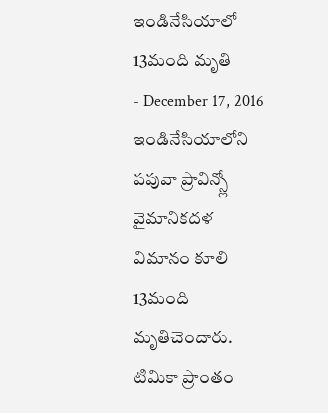ఇండినేసియాలో 13మంది మృతి
- December 17, 2016
ఇండినేసియాలోని పపువా ప్రావిన్స్లో వైమానికదళ విమానం కూలి 13మంది మృతిచెందారు. టిమికా ప్రాంతం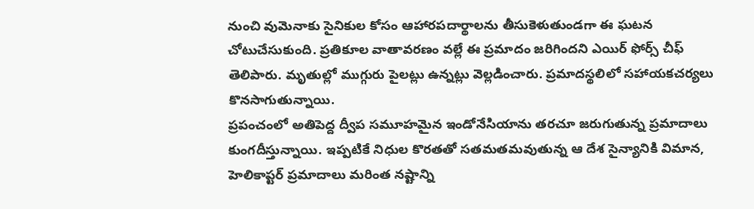నుంచి వుమెనాకు సైనికుల కోసం ఆహారపదార్థాలను తీసుకెళుతుండగా ఈ ఘటన చోటుచేసుకుంది. ప్రతికూల వాతావరణం వల్లే ఈ ప్రమాదం జరిగిందని ఎయిర్ ఫోర్స్ చీఫ్ తెలిపారు. మృతుల్లో ముగ్గురు పైలట్లు ఉన్నట్లు వెల్లడించారు. ప్రమాదస్థలిలో సహాయకచర్యలు కొనసాగుతున్నాయి.
ప్రపంచంలో అతిపెద్ద ద్వీప సమూహమైన ఇండోనేసియాను తరచూ జరుగుతున్న ప్రమాదాలు కుంగదీస్తున్నాయి. ఇప్పటికే నిధుల కొరతతో సతమతమవుతున్న ఆ దేశ సైన్యానికి విమాన, హెలికాప్టర్ ప్రమాదాలు మరింత నష్టాన్ని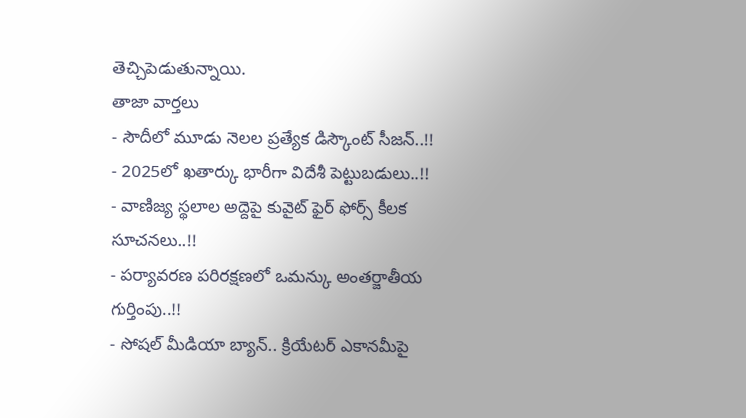తెచ్చిపెడుతున్నాయి.
తాజా వార్తలు
- సౌదీలో మూడు నెలల ప్రత్యేక డిస్కౌంట్ సీజన్..!!
- 2025లో ఖతార్కు భారీగా విదేశీ పెట్టుబడులు..!!
- వాణిజ్య స్థలాల అద్దెపై కువైట్ ఫైర్ ఫోర్స్ కీలక సూచనలు..!!
- పర్యావరణ పరిరక్షణలో ఒమన్కు అంతర్జాతీయ గుర్తింపు..!!
- సోషల్ మీడియా బ్యాన్.. క్రియేటర్ ఎకానమీపై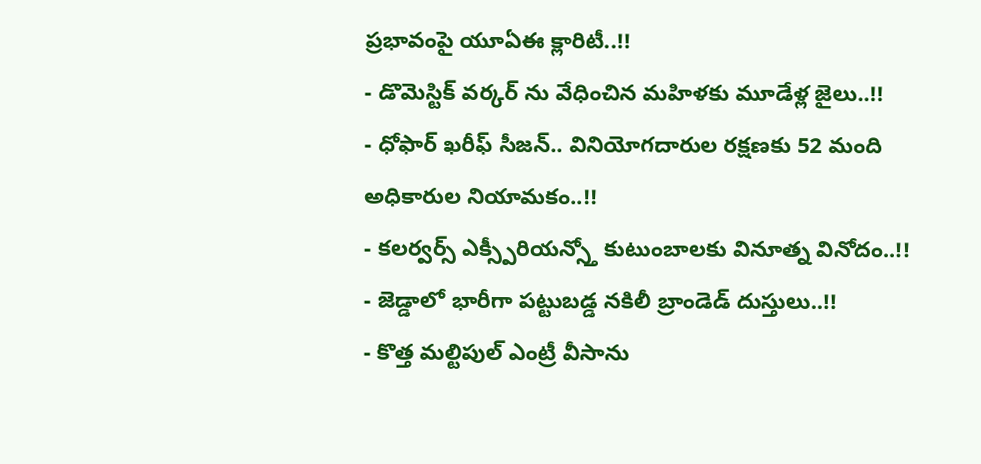ప్రభావంపై యూఏఈ క్లారిటీ..!!
- డొమెస్టిక్ వర్కర్ ను వేధించిన మహిళకు మూడేళ్ల జైలు..!!
- ధోఫార్ ఖరీఫ్ సీజన్.. వినియోగదారుల రక్షణకు 52 మంది అధికారుల నియామకం..!!
- కలర్వర్స్ ఎక్స్పీరియన్స్తో కుటుంబాలకు వినూత్న వినోదం..!!
- జెడ్డాలో భారీగా పట్టుబడ్డ నకిలీ బ్రాండెడ్ దుస్తులు..!!
- కొత్త మల్టిపుల్ ఎంట్రీ వీసాను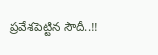ప్రవేశపెట్టిన సౌదీ..!!